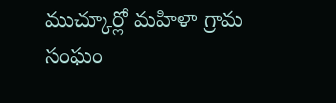ముచ్కూర్లో మహిళా గ్రామ సంఘం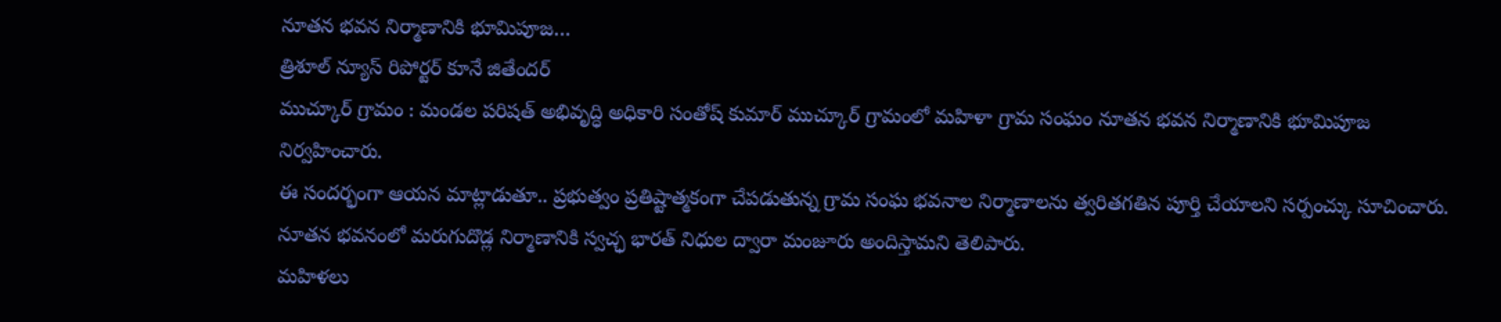నూతన భవన నిర్మాణానికి భూమిపూజ…
త్రిశూల్ న్యూస్ రిపోర్టర్ కూనే జితేందర్
ముచ్కూర్ గ్రామం : మండల పరిషత్ అభివృద్ధి అధికారి సంతోష్ కుమార్ ముచ్కూర్ గ్రామంలో మహిళా గ్రామ సంఘం నూతన భవన నిర్మాణానికి భూమిపూజ నిర్వహించారు.
ఈ సందర్భంగా ఆయన మాట్లాడుతూ.. ప్రభుత్వం ప్రతిష్టాత్మకంగా చేపడుతున్న గ్రామ సంఘ భవనాల నిర్మాణాలను త్వరితగతిన పూర్తి చేయాలని సర్పంచ్కు సూచించారు. నూతన భవనంలో మరుగుదొడ్ల నిర్మాణానికి స్వచ్ఛ భారత్ నిధుల ద్వారా మంజూరు అందిస్తామని తెలిపారు.
మహిళలు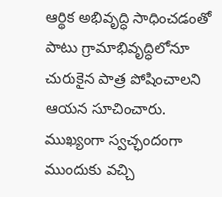ఆర్థిక అభివృద్ధి సాధించడంతో పాటు గ్రామాభివృద్ధిలోనూ చురుకైన పాత్ర పోషించాలని ఆయన సూచించారు. ముఖ్యంగా స్వచ్ఛందంగా ముందుకు వచ్చి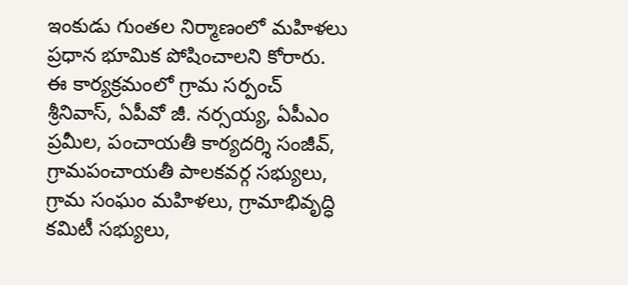ఇంకుడు గుంతల నిర్మాణంలో మహిళలు ప్రధాన భూమిక పోషించాలని కోరారు.
ఈ కార్యక్రమంలో గ్రామ సర్పంచ్ శ్రీనివాస్, ఏపీవో జీ. నర్సయ్య, ఏపీఎం ప్రమీల, పంచాయతీ కార్యదర్శి సంజీవ్, గ్రామపంచాయతీ పాలకవర్గ సభ్యులు, గ్రామ సంఘం మహిళలు, గ్రామాభివృద్ధి కమిటీ సభ్యులు,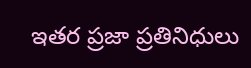ఇతర ప్రజా ప్రతినిధులు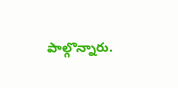పాల్గొన్నారు.